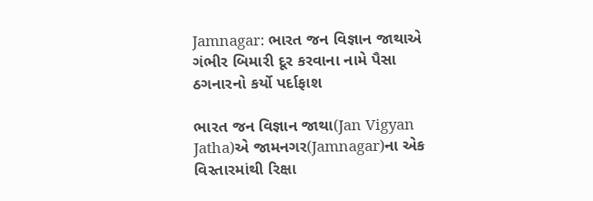Jamnagar: ભારત જન વિજ્ઞાન જાથાએ ગંભીર બિમારી દૂર કરવાના નામે પૈસા ઠગનારનો કર્યો પર્દાફાશ

ભારત જન વિજ્ઞાન જાથા(Jan Vigyan Jatha)એ જામનગર(Jamnagar)ના એક વિસ્તારમાંથી રિક્ષા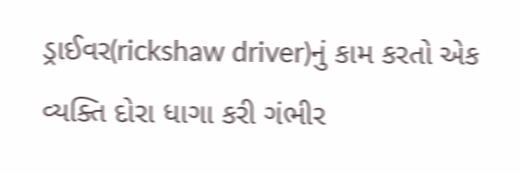ડ્રાઈવર(rickshaw driver)નું કામ કરતો એક વ્યક્તિ દોરા ધાગા કરી ગંભીર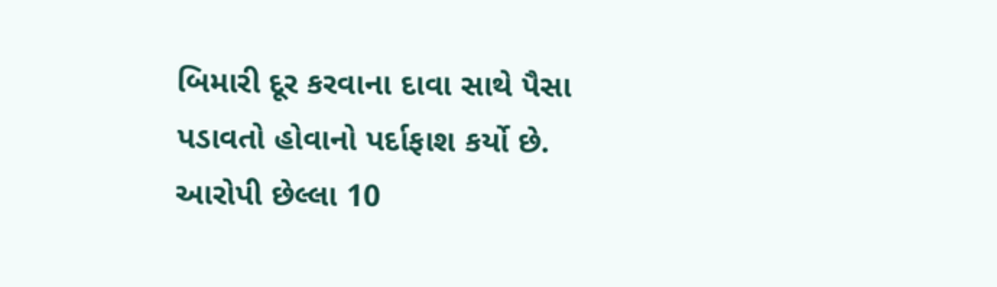બિમારી દૂર કરવાના દાવા સાથે પૈસા પડાવતો હોવાનો પર્દાફાશ કર્યો છે. આરોપી છેલ્લા 10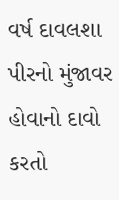વર્ષ દાવલશા પીરનો મુંજાવર હોવાનો દાવો કરતો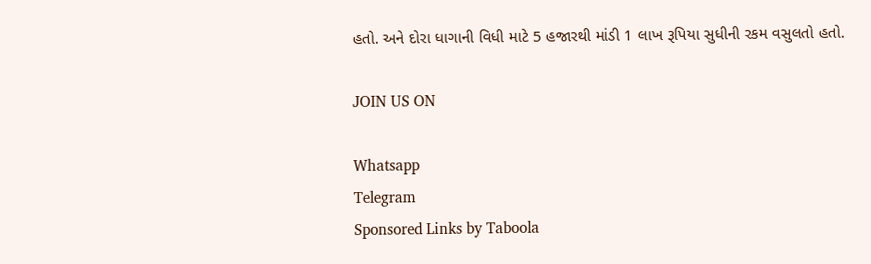હતો. અને દોરા ધાગાની વિધી માટે 5 હજારથી માંડી 1 લાખ રૂપિયા સુધીની રકમ વસુલતો હતો.

JOIN US ON

Whatsapp
Telegram
Sponsored Links by Taboola